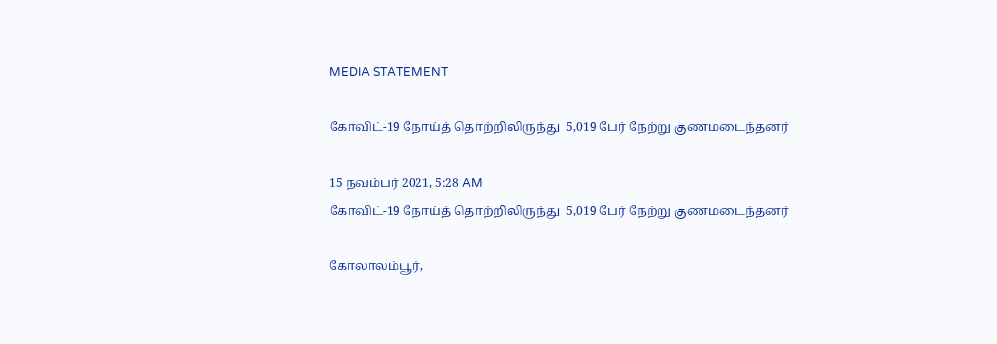MEDIA STATEMENT

கோவிட்-19 நோய்த் தொற்றிலிருந்து  5,019 பேர் நேற்று குணமடைந்தனர்

15 நவம்பர் 2021, 5:28 AM
கோவிட்-19 நோய்த் தொற்றிலிருந்து  5,019 பேர் நேற்று குணமடைந்தனர்

கோலாலம்பூர்,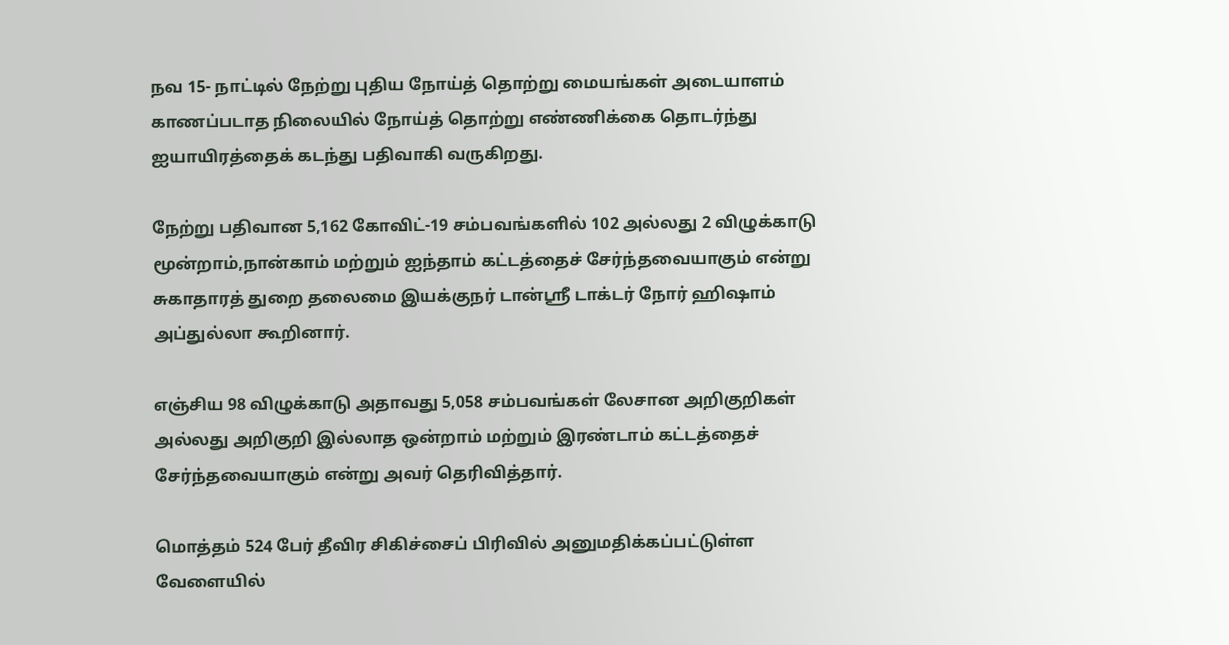நவ 15- நாட்டில் நேற்று புதிய நோய்த் தொற்று மையங்கள் அடையாளம் காணப்படாத நிலையில் நோய்த் தொற்று எண்ணிக்கை தொடர்ந்து ஐயாயிரத்தைக் கடந்து பதிவாகி வருகிறது.

நேற்று பதிவான 5,162 கோவிட்-19 சம்பவங்களில் 102 அல்லது 2 விழுக்காடு மூன்றாம்,நான்காம் மற்றும் ஐந்தாம் கட்டத்தைச் சேர்ந்தவையாகும் என்று சுகாதாரத் துறை தலைமை இயக்குநர் டான்ஸ்ரீ டாக்டர் நோர் ஹிஷாம் அப்துல்லா கூறினார்.

எஞ்சிய 98 விழுக்காடு அதாவது 5,058 சம்பவங்கள் லேசான அறிகுறிகள் அல்லது அறிகுறி இல்லாத ஒன்றாம் மற்றும் இரண்டாம் கட்டத்தைச் சேர்ந்தவையாகும் என்று அவர் தெரிவித்தார்.

மொத்தம் 524 பேர் தீவிர சிகிச்சைப் பிரிவில் அனுமதிக்கப்பட்டுள்ள வேளையில்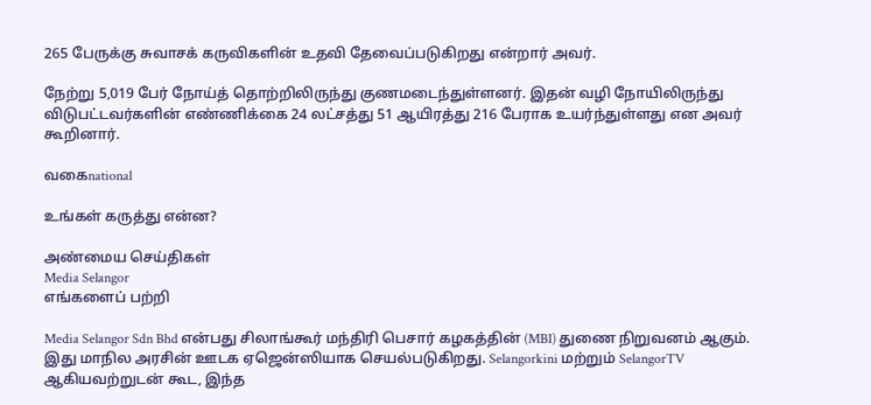265 பேருக்கு சுவாசக் கருவிகளின் உதவி தேவைப்படுகிறது என்றார் அவர்.

நேற்று 5,019 பேர் நோய்த் தொற்றிலிருந்து குணமடைந்துள்ளனர். இதன் வழி நோயிலிருந்து விடுபட்டவர்களின் எண்ணிக்கை 24 லட்சத்து 51 ஆயிரத்து 216 பேராக உயர்ந்துள்ளது என அவர் கூறினார்.

வகைnational

உங்கள் கருத்து என்ன?

அண்மைய செய்திகள்
Media Selangor
எங்களைப் பற்றி

Media Selangor Sdn Bhd என்பது சிலாங்கூர் மந்திரி பெசார் கழகத்தின் (MBI) துணை நிறுவனம் ஆகும். இது மாநில அரசின் ஊடக ஏஜென்ஸியாக செயல்படுகிறது. Selangorkini மற்றும் SelangorTV ஆகியவற்றுடன் கூட, இந்த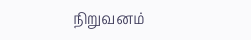நிறுவனம்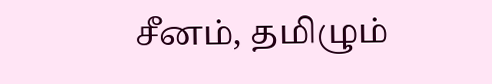சீனம், தமிழும்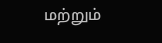மற்றும்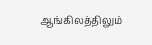ஆங்கிலத்திலும்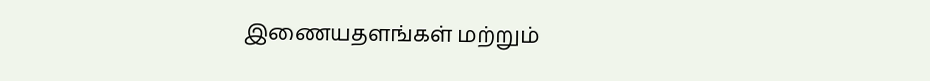இணையதளங்கள் மற்றும்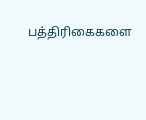பத்திரிகைகளை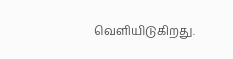வெளியிடுகிறது.